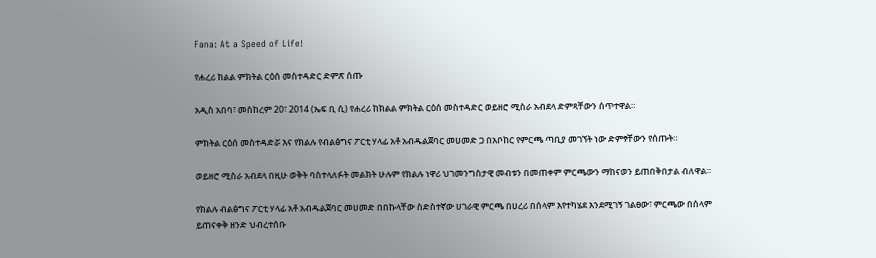Fana: At a Speed of Life!

የሐረሪ ክልል ምክትል ርዕሰ መስተዳድር ድምጽ ሰጡ

አዲስ አበባ፣ መስከረም 20፣ 2014 (ኤፍ ቢ ሲ) የሐረሪ ከክልል ምክትል ርዕሰ መስተዳድር ወይዘሮ ሚስራ አብደላ ድምጻቸውን ሰጥተዋል።

ምክትል ርዕሰ መስተዳድሯ እና የክልሉ የብልፅግና ፖርቲ ሃላፊ አቶ አብዱልጀባር መሀመድ ጋ በአቦከር የምርጫ ጣቢያ መገኘት ነው ድምፃቸውን የሰጡት።

ወይዘሮ ሚስራ አብደላ በዚሁ ወቅት ባስተላለፉት መልክት ሁሉም የክልሉ ነዋሪ ህገመንግስታዊ መብቱን በመጠቀም ምርጫውን ማከናወን ይጠበቅበታል ብለዋል።

የክልሉ ብልፅግና ፖርቲ ሃላፊ አቶ አብዱልጀባር መሀመድ በበኩላቸው ስድስተኛው ሀገራዊ ምርጫ በሀረሪ በሰላም እየተካሄደ እንደሚገኝ ገልፀው፣ ምርጫው በሰላም ይጠናቀቅ ዘንድ ህብረተሰቡ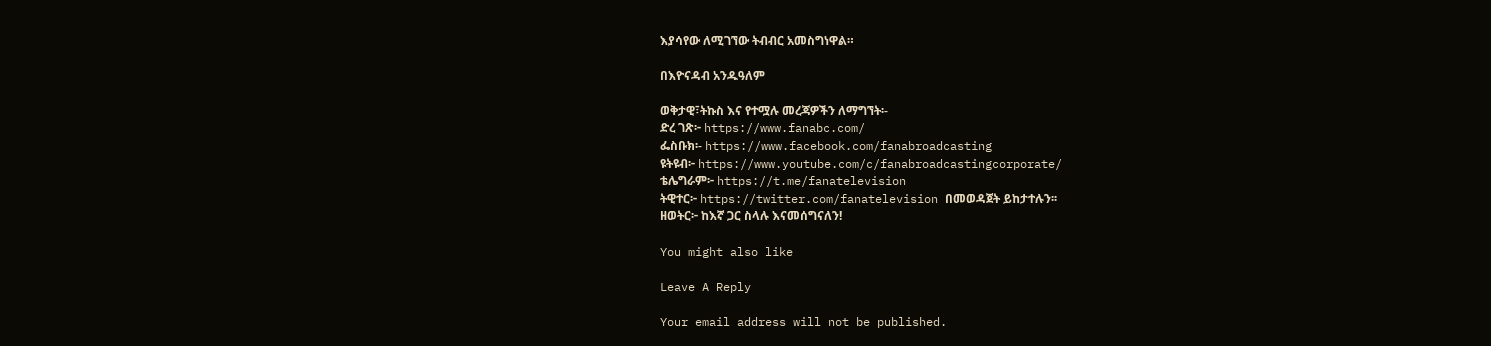እያሳየው ለሚገኘው ትብብር አመስግነዋል።

በእዮናዳብ አንዱዓለም

ወቅታዊ፣ትኩስ እና የተሟሉ መረጃዎችን ለማግኘት፡-
ድረ ገጽ፦ https://www.fanabc.com/
ፌስቡክ፡- https://www.facebook.com/fanabroadcasting
ዩትዩብ፦ https://www.youtube.com/c/fanabroadcastingcorporate/
ቴሌግራም፦ https://t.me/fanatelevision
ትዊተር፦ https://twitter.com/fanatelevision በመወዳጀት ይከታተሉን፡፡
ዘወትር፦ ከእኛ ጋር ስላሉ እናመሰግናለን!

You might also like

Leave A Reply

Your email address will not be published.